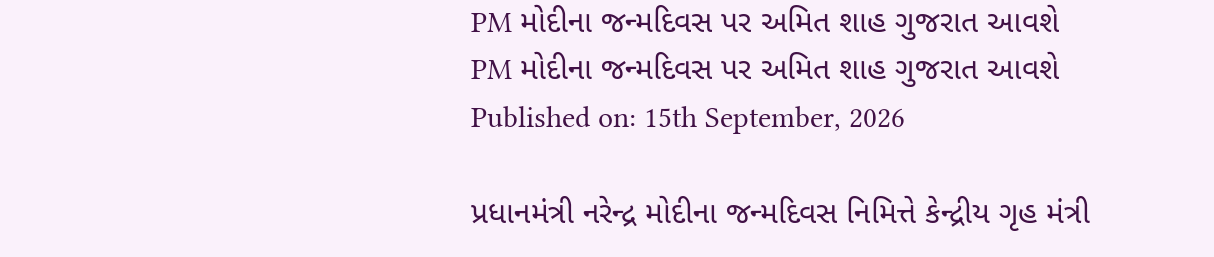PM મોદીના જન્મદિવસ પર અમિત શાહ ગુજરાત આવશે
PM મોદીના જન્મદિવસ પર અમિત શાહ ગુજરાત આવશે
Published on: 15th September, 2026

પ્રધાનમંત્રી નરેન્દ્ર મોદીના જન્મદિવસ નિમિત્તે કેન્દ્રીય ગૃહ મંત્રી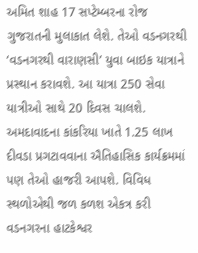અમિત શાહ 17 સપ્ટેમ્બરના રોજ ગુજરાતની મુલાકાત લેશે. તેઓ વડનગરથી ‘વડનગરથી વારાણસી’ યુવા બાઇક યાત્રાને પ્રસ્થાન કરાવશે. આ યાત્રા 250 સેવા યાત્રીઓ સાથે 20 દિવસ ચાલશે. અમદાવાદના કાંકરિયા ખાતે 1.25 લાખ દીવડા પ્રગટાવવાના ઐતિહાસિક કાર્યક્રમમાં પણ તેઓ હાજરી આપશે. વિવિધ સ્થળોએથી જળ કળશ એકત્ર કરી વડનગરના હાટકેશ્વર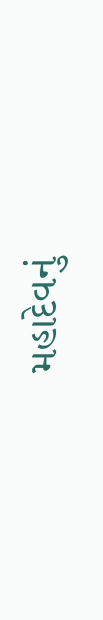મહાદેવનું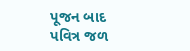પૂજન બાદ પવિત્ર જળ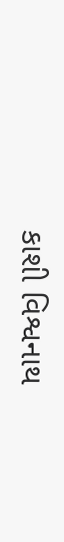કાશી વિશ્વનાથ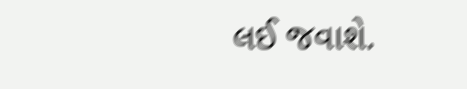લઈ જવાશે.